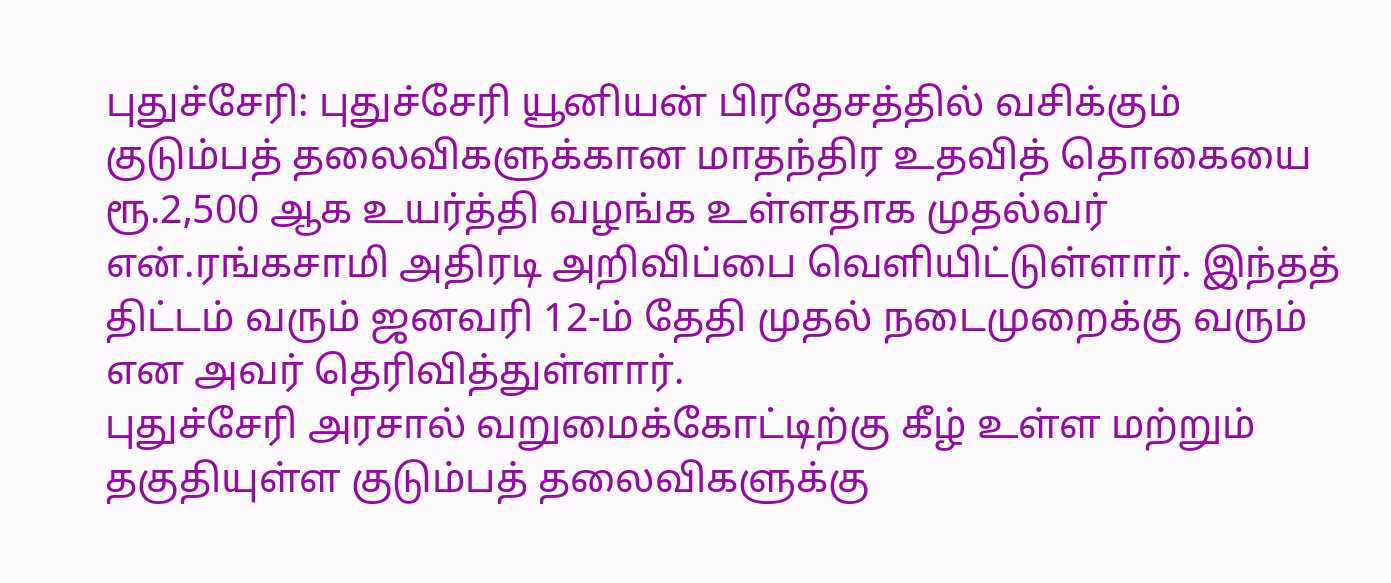புதுச்சேரி: புதுச்சேரி யூனியன் பிரதேசத்தில் வசிக்கும் குடும்பத் தலைவிகளுக்கான மாதந்திர உதவித் தொகையை ரூ.2,500 ஆக உயர்த்தி வழங்க உள்ளதாக முதல்வர் என்.ரங்கசாமி அதிரடி அறிவிப்பை வெளியிட்டுள்ளார். இந்தத் திட்டம் வரும் ஜனவரி 12-ம் தேதி முதல் நடைமுறைக்கு வரும் என அவர் தெரிவித்துள்ளார்.
புதுச்சேரி அரசால் வறுமைக்கோட்டிற்கு கீழ் உள்ள மற்றும் தகுதியுள்ள குடும்பத் தலைவிகளுக்கு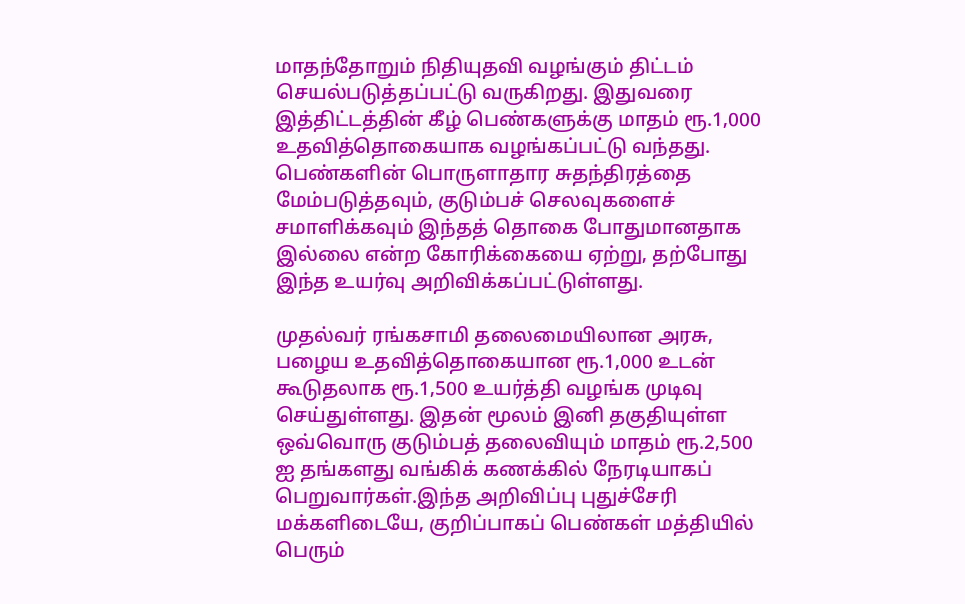மாதந்தோறும் நிதியுதவி வழங்கும் திட்டம் செயல்படுத்தப்பட்டு வருகிறது. இதுவரை இத்திட்டத்தின் கீழ் பெண்களுக்கு மாதம் ரூ.1,000 உதவித்தொகையாக வழங்கப்பட்டு வந்தது. பெண்களின் பொருளாதார சுதந்திரத்தை மேம்படுத்தவும், குடும்பச் செலவுகளைச் சமாளிக்கவும் இந்தத் தொகை போதுமானதாக இல்லை என்ற கோரிக்கையை ஏற்று, தற்போது இந்த உயர்வு அறிவிக்கப்பட்டுள்ளது.

முதல்வர் ரங்கசாமி தலைமையிலான அரசு, பழைய உதவித்தொகையான ரூ.1,000 உடன் கூடுதலாக ரூ.1,500 உயர்த்தி வழங்க முடிவு செய்துள்ளது. இதன் மூலம் இனி தகுதியுள்ள ஒவ்வொரு குடும்பத் தலைவியும் மாதம் ரூ.2,500 ஐ தங்களது வங்கிக் கணக்கில் நேரடியாகப் பெறுவார்கள்.இந்த அறிவிப்பு புதுச்சேரி மக்களிடையே, குறிப்பாகப் பெண்கள் மத்தியில் பெரும்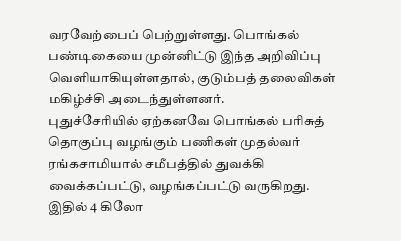வரவேற்பைப் பெற்றுள்ளது. பொங்கல் பண்டிகையை முன்னிட்டு இந்த அறிவிப்பு வெளியாகியுள்ளதால், குடும்பத் தலைவிகள் மகிழ்ச்சி அடைந்துள்ளனர்.
புதுச்சேரியில் ஏற்கனவே பொங்கல் பரிசுத் தொகுப்பு வழங்கும் பணிகள் முதல்வர் ரங்கசாமியால் சமீபத்தில் துவக்கி வைக்கப்பட்டு, வழங்கப்பட்டு வருகிறது. இதில் 4 கிலோ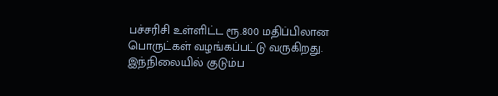பச்சரிசி உள்ளிட்ட ரூ.800 மதிப்பிலான பொருட்கள் வழங்கப்பட்டு வருகிறது. இந்நிலையில் குடும்ப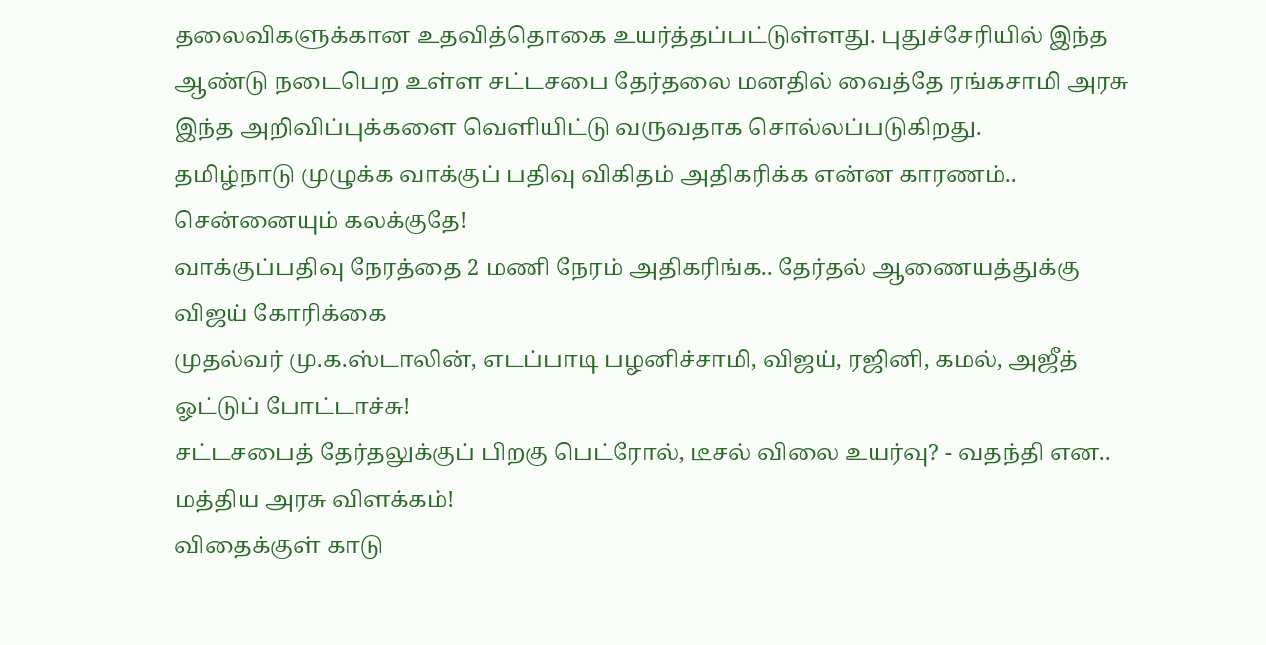தலைவிகளுக்கான உதவித்தொகை உயர்த்தப்பட்டுள்ளது. புதுச்சேரியில் இந்த ஆண்டு நடைபெற உள்ள சட்டசபை தேர்தலை மனதில் வைத்தே ரங்கசாமி அரசு இந்த அறிவிப்புக்களை வெளியிட்டு வருவதாக சொல்லப்படுகிறது.
தமிழ்நாடு முழுக்க வாக்குப் பதிவு விகிதம் அதிகரிக்க என்ன காரணம்.. சென்னையும் கலக்குதே!
வாக்குப்பதிவு நேரத்தை 2 மணி நேரம் அதிகரிங்க.. தேர்தல் ஆணையத்துக்கு விஜய் கோரிக்கை
முதல்வர் மு.க.ஸ்டாலின், எடப்பாடி பழனிச்சாமி, விஜய், ரஜினி, கமல், அஜீத் ஓட்டுப் போட்டாச்சு!
சட்டசபைத் தேர்தலுக்குப் பிறகு பெட்ரோல், டீசல் விலை உயர்வு? - வதந்தி என.. மத்திய அரசு விளக்கம்!
விதைக்குள் காடு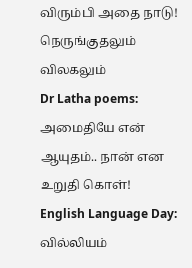விரும்பி அதை நாடு!
நெருங்குதலும் விலகலும்
Dr Latha poems: அமைதியே என் ஆயுதம்.. நான் என உறுதி கொள்!
English Language Day: வில்லியம்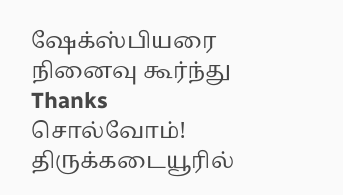ஷேக்ஸ்பியரை நினைவு கூர்ந்து Thanks சொல்வோம்!
திருக்கடையூரில்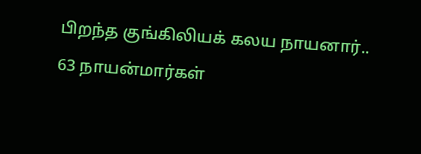பிறந்த குங்கிலியக் கலய நாயனார்.. 63 நாயன்மார்கள்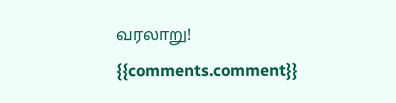வரலாறு!
{{comments.comment}}